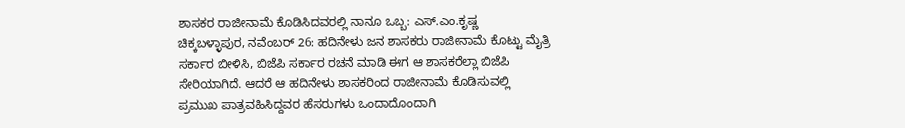ಶಾಸಕರ ರಾಜೀನಾಮೆ ಕೊಡಿಸಿದವರಲ್ಲಿ ನಾನೂ ಒಬ್ಬ: ಎಸ್.ಎಂ.ಕೃಷ್ಣ
ಚಿಕ್ಕಬಳ್ಳಾಪುರ, ನವೆಂಬರ್ 26: ಹದಿನೇಳು ಜನ ಶಾಸಕರು ರಾಜೀನಾಮೆ ಕೊಟ್ಟು ಮೈತ್ರಿ ಸರ್ಕಾರ ಬೀಳಿಸಿ, ಬಿಜೆಪಿ ಸರ್ಕಾರ ರಚನೆ ಮಾಡಿ ಈಗ ಆ ಶಾಸಕರೆಲ್ಲಾ ಬಿಜೆಪಿ ಸೇರಿಯಾಗಿದೆ. ಆದರೆ ಆ ಹದಿನೇಳು ಶಾಸಕರಿಂದ ರಾಜೀನಾಮೆ ಕೊಡಿಸುವಲ್ಲಿ ಪ್ರಮುಖ ಪಾತ್ರವಹಿಸಿದ್ದವರ ಹೆಸರುಗಳು ಒಂದಾದೊಂದಾಗಿ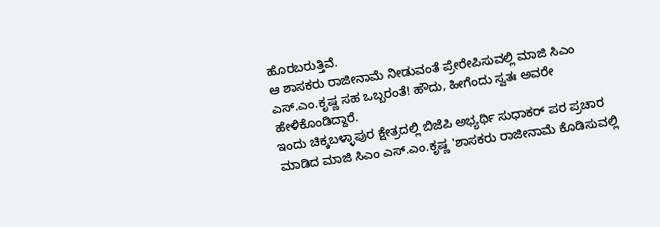ಹೊರಬರುತ್ತಿವೆ.
ಆ ಶಾಸಕರು ರಾಜೀನಾಮೆ ನೀಡುವಂತೆ ಪ್ರೇರೇಪಿಸುವಲ್ಲಿ ಮಾಜಿ ಸಿಎಂ ಎಸ್.ಎಂ.ಕೃಷ್ಣ ಸಹ ಒಬ್ಬರಂತೆ! ಹೌದು, ಹೀಗೆಂದು ಸ್ವತಃ ಅವರೇ ಹೇಳಿಕೊಂಡಿದ್ದಾರೆ.
ಇಂದು ಚಿಕ್ಕಬಳ್ಳಾಪುರ ಕ್ಷೇತ್ರದಲ್ಲಿ ಬಿಜೆಪಿ ಅಭ್ಯರ್ಥಿ ಸುಧಾಕರ್ ಪರ ಪ್ರಚಾರ ಮಾಡಿದ ಮಾಜಿ ಸಿಎಂ ಎಸ್.ಎಂ.ಕೃಷ್ಣ 'ಶಾಸಕರು ರಾಜೀನಾಮೆ ಕೊಡಿಸುವಲ್ಲಿ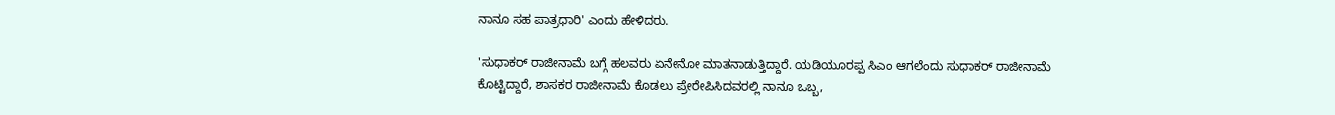ನಾನೂ ಸಹ ಪಾತ್ರಧಾರಿ' ಎಂದು ಹೇಳಿದರು.

'ಸುಧಾಕರ್ ರಾಜೀನಾಮೆ ಬಗ್ಗೆ ಹಲವರು ಏನೇನೋ ಮಾತನಾಡುತ್ತಿದ್ದಾರೆ. ಯಡಿಯೂರಪ್ಪ ಸಿಎಂ ಆಗಲೆಂದು ಸುಧಾಕರ್ ರಾಜೀನಾಮೆ ಕೊಟ್ಟಿದ್ದಾರೆ, ಶಾಸಕರ ರಾಜೀನಾಮೆ ಕೊಡಲು ಪ್ರೇರೇಪಿಸಿದವರಲ್ಲಿ ನಾನೂ ಒಬ್ಬ,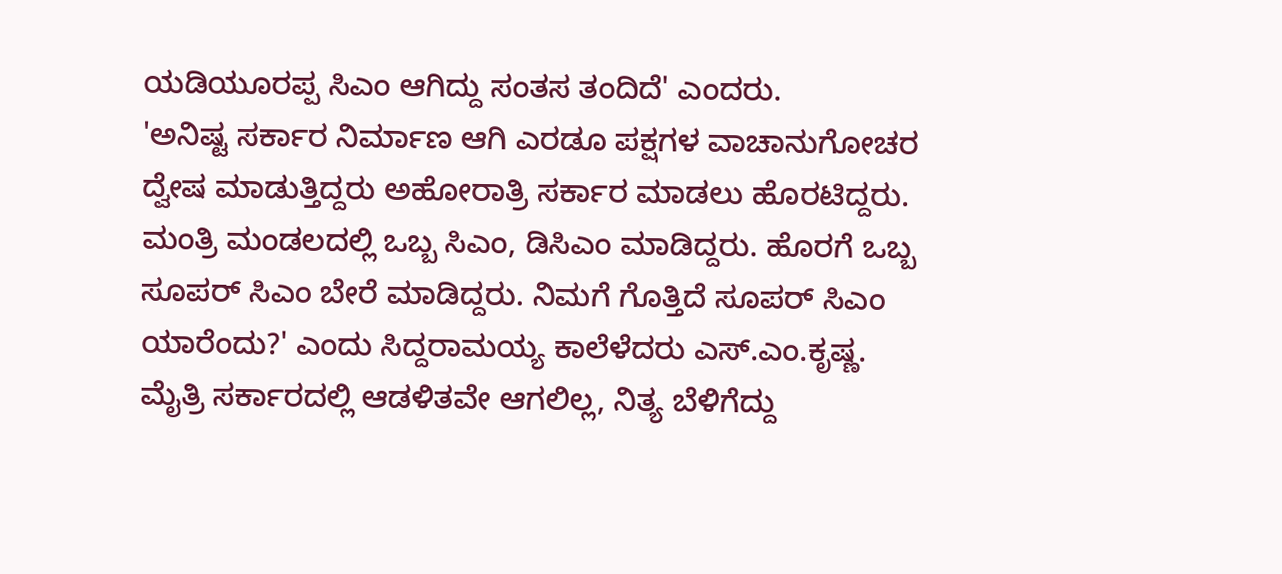ಯಡಿಯೂರಪ್ಪ ಸಿಎಂ ಆಗಿದ್ದು ಸಂತಸ ತಂದಿದೆ' ಎಂದರು.
'ಅನಿಷ್ಟ ಸರ್ಕಾರ ನಿರ್ಮಾಣ ಆಗಿ ಎರಡೂ ಪಕ್ಷಗಳ ವಾಚಾನುಗೋಚರ ದ್ವೇಷ ಮಾಡುತ್ತಿದ್ದರು ಅಹೋರಾತ್ರಿ ಸರ್ಕಾರ ಮಾಡಲು ಹೊರಟಿದ್ದರು. ಮಂತ್ರಿ ಮಂಡಲದಲ್ಲಿ ಒಬ್ಬ ಸಿಎಂ, ಡಿಸಿಎಂ ಮಾಡಿದ್ದರು. ಹೊರಗೆ ಒಬ್ಬ ಸೂಪರ್ ಸಿಎಂ ಬೇರೆ ಮಾಡಿದ್ದರು. ನಿಮಗೆ ಗೊತ್ತಿದೆ ಸೂಪರ್ ಸಿಎಂ ಯಾರೆಂದು?' ಎಂದು ಸಿದ್ದರಾಮಯ್ಯ ಕಾಲೆಳೆದರು ಎಸ್.ಎಂ.ಕೃಷ್ಣ.
ಮೈತ್ರಿ ಸರ್ಕಾರದಲ್ಲಿ ಆಡಳಿತವೇ ಆಗಲಿಲ್ಲ, ನಿತ್ಯ ಬೆಳಿಗೆದ್ದು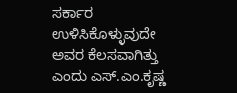ಸರ್ಕಾರ ಉಳಿಸಿಕೊಳ್ಳುವುದೇ ಅವರ ಕೆಲಸವಾಗಿತ್ತು ಎಂದು ಎಸ್.ಎಂ.ಕೃಷ್ಣ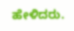ಹೇಳಿದರು.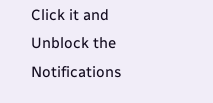Click it and Unblock the Notifications